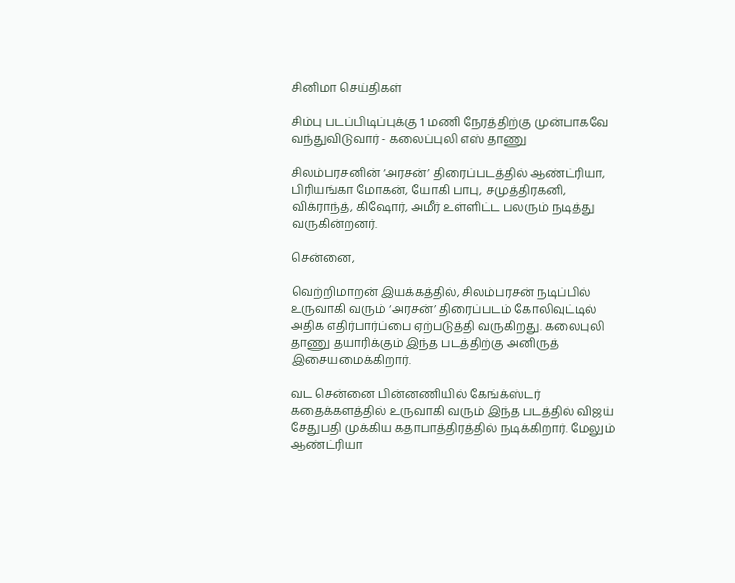சினிமா செய்திகள்

சிம்பு படப்பிடிப்புக்கு 1 மணி நேரத்திற்கு முன்பாகவே வந்துவிடுவார் - கலைப்புலி எஸ் தாணு

சிலம்பரசனின் ‘அரசன்’ திரைப்படத்தில் ஆண்ட்ரியா, பிரியங்கா மோகன், யோகி பாபு, சமுத்திரகனி, விக்ராந்த், கிஷோர், அமீர் உள்ளிட்ட பலரும் நடித்து வருகின்றனர்.

சென்னை,

வெற்றிமாறன் இயக்கத்தில், சிலம்பரசன் நடிப்பில் உருவாகி வரும் ‘அரசன்’ திரைப்படம் கோலிவுட்டில் அதிக எதிர்பார்ப்பை ஏற்படுத்தி வருகிறது. கலைபுலி தாணு தயாரிக்கும் இந்த படத்திற்கு அனிருத் இசையமைக்கிறார்.

வட சென்னை பின்னணியில் கேங்க்ஸ்டர் கதைக்களத்தில் உருவாகி வரும் இந்த படத்தில் விஜய் சேதுபதி முக்கிய கதாபாத்திரத்தில் நடிக்கிறார். மேலும் ஆண்ட்ரியா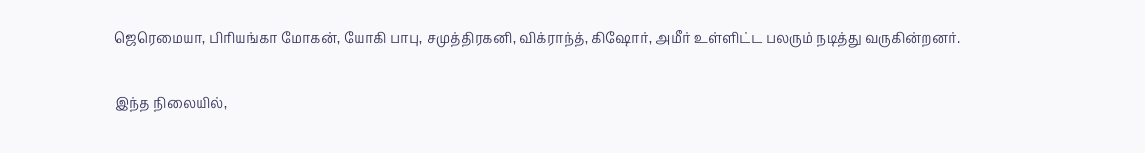ஜெரெமையா, பிரியங்கா மோகன், யோகி பாபு, சமுத்திரகனி, விக்ராந்த், கிஷோர், அமீர் உள்ளிட்ட பலரும் நடித்து வருகின்றனர்.

இந்த நிலையில்,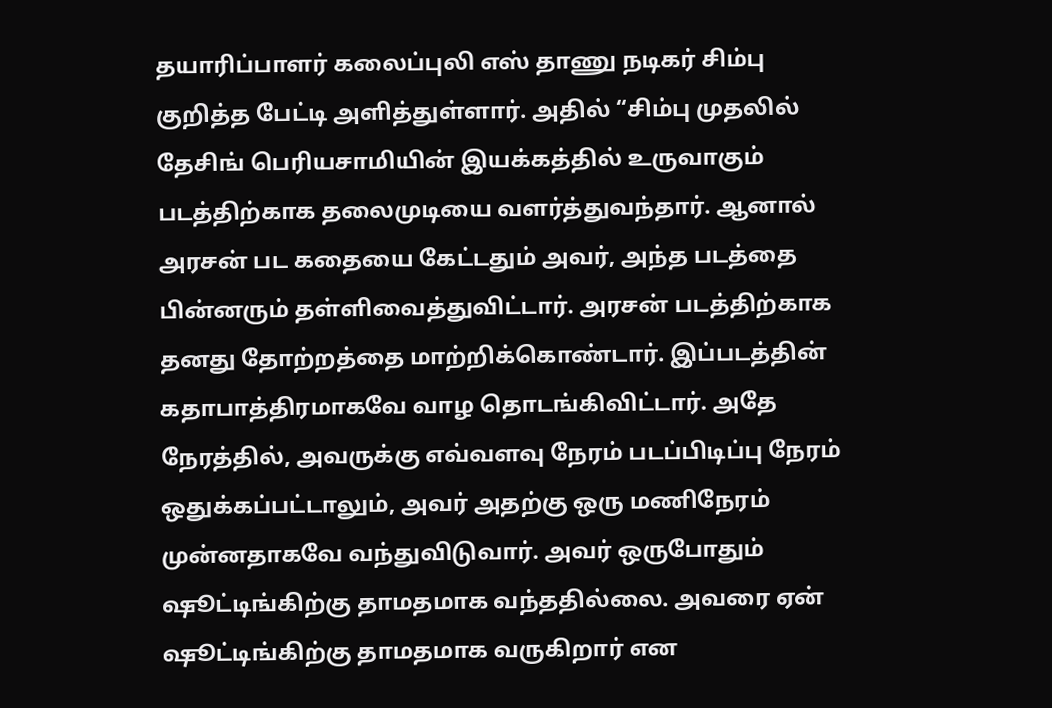தயாரிப்பாளர் கலைப்புலி எஸ் தாணு நடிகர் சிம்பு குறித்த பேட்டி அளித்துள்ளார். அதில் “சிம்பு முதலில் தேசிங் பெரியசாமியின் இயக்கத்தில் உருவாகும் படத்திற்காக தலைமுடியை வளர்த்துவந்தார். ஆனால் அரசன் பட கதையை கேட்டதும் அவர், அந்த படத்தை பின்னரும் தள்ளிவைத்துவிட்டார். அரசன் படத்திற்காக தனது தோற்றத்தை மாற்றிக்கொண்டார். இப்படத்தின் கதாபாத்திரமாகவே வாழ தொடங்கிவிட்டார். அதே நேரத்தில், அவருக்கு எவ்வளவு நேரம் படப்பிடிப்பு நேரம் ஒதுக்கப்பட்டாலும், அவர் அதற்கு ஒரு மணிநேரம் முன்னதாகவே வந்துவிடுவார். அவர் ஒருபோதும் ஷூட்டிங்கிற்கு தாமதமாக வந்ததில்லை. அவரை ஏன் ஷூட்டிங்கிற்கு தாமதமாக வருகிறார் என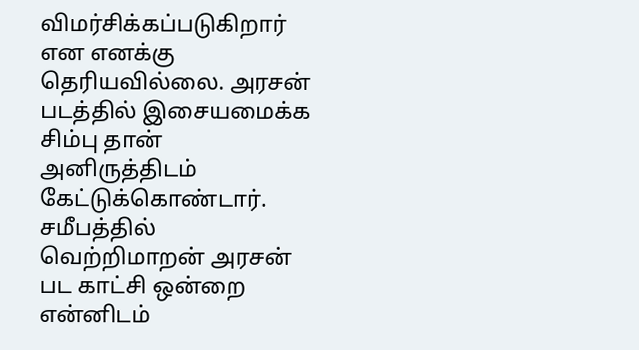விமர்சிக்கப்படுகிறார் என எனக்கு தெரியவில்லை. அரசன் படத்தில் இசையமைக்க சிம்பு தான் அனிருத்திடம் கேட்டுக்கொண்டார். சமீபத்தில் வெற்றிமாறன் அரசன் பட காட்சி ஒன்றை என்னிடம்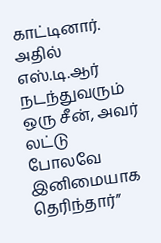காட்டினார். அதில் எஸ்.டி.ஆர் நடந்துவரும் ஒரு சீன், அவர் லட்டு போலவே இனிமையாக தெரிந்தார்”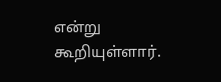என்று கூறியுள்ளார்.